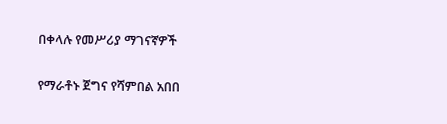በቀላሉ የመሥሪያ ማገናኛዎች

የማራቶኑ ጀግና የሻምበል አበበ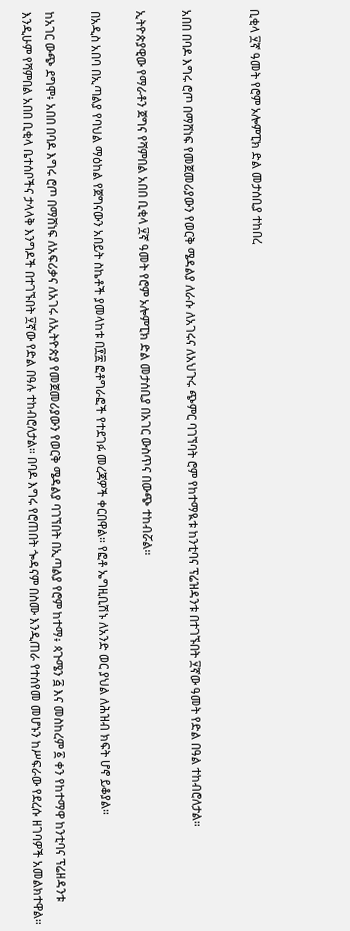ቢቂላ ፶ኛ ዓመት የሮም ኦሎምፒክ ድል መታሰቢያ ተከበረ


አበበ በባዶ እግሩ ሮጦ በማሸነፍ የመጀመሪያውን የወርቅ ሜዳልያ ለራሱ ለአገሩና ለአህጉሩ ጭምር ባገኘባት ሮም የከተማዪቱ ከንቲባና ፕሬዝዳንቱ በተገኙበት ፶ኛው ዓመት የድል በዓል ተከብሮለታል።

ኢትዮጵያዊው የማራቶን ጀግና የሻምበል አበበ ቢቂላ ፶ኛ ዓመት የሮም ኦሎምፒክ ድል መታሰቢያ በአገር ውስጥና በውጭ ተከብሯል።

በአዲስ አበባ በኢጣልያ የባህል ማዕከል የጀግናውን አበይት ስኬቶች ያመላከቱ በ፻፳ ፎቶግራፎች የተደገፉ መረጃዎች ቀርበዋል። የፎቶ ኤግዚቢሽኑ ለአንድ ወር ያህል ለሕዝብ ክፍት ሆኖ ይቆያል።

ከአገር ውጭ ደግሞ፥ አበበ በባዶ እግሩ ሮጦ በማሸነፍ ለአፍሪቃና ለአገሩ ለኢትዮጵያ የመጀመሪያውን የወርቅ ሜዳልያ ባገኘበት በኢጣልያ የሮም ከተማ፥ ጳጉሜን ፭ እና መስከረም ፩ ቀን የከተማዋ ከንቲባና ፕሬዘዳንቱ እንዲሁም የሻምበል አበበ ቢቂላ ቤተሰቦችና ታላላቅ እንግዶች በተገኙበት ፶ኛው የድል በዓሉ ተከብሮለታል። በባዶ እግሩ የሮጠበት ጐዳናም በስሙ እንዲጠራ የተሰየመ መሆኑን ከሥፍራው የደረሱ ዘገባዎች አመልክተዋል።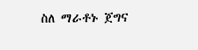ስለ ማራቶኑ ጀግና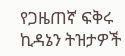የጋዜጠኛ ፍቅሩ ኪዳኔን ትዝታዎች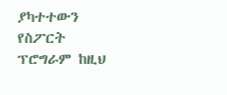ያካተተውን የስፖርት ፕሮግራም ከዚህ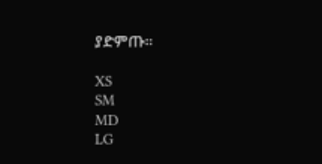ያድምጡ።

XS
SM
MD
LG